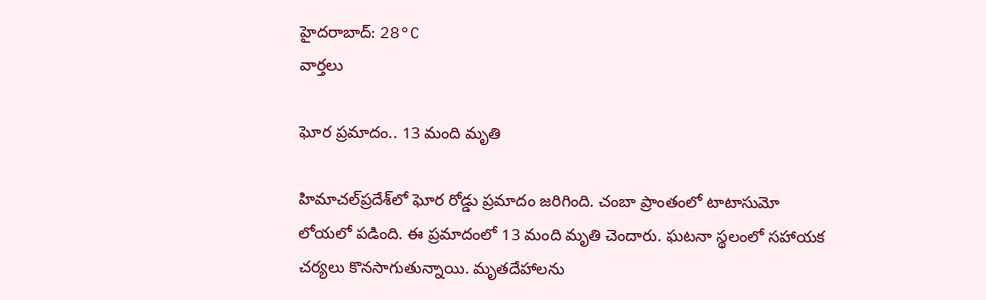హైదరాబాద్: 28°C
వార్తలు

ఘోర ప్రమాదం.. 13 మంది మృతి

హిమాచల్‌ప్రదేశ్‌లో ఘోర రోడ్డు ప్రమాదం జరిగింది. చంబా ప్రాంతంలో టాటాసుమో లోయలో పడింది. ఈ ప్రమాదంలో 13 మంది మృతి చెందారు. ఘటనా స్థలంలో సహాయక చర్యలు కొనసాగుతున్నాయి. మృతదేహాలను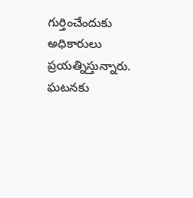గుర్తించేందుకు అధికారులు ప్రయత్నిస్తున్నారు. ఘటనకు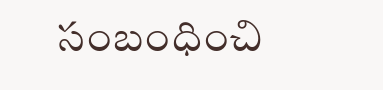సంబంధించి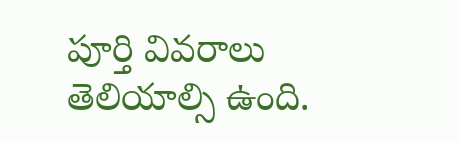పూర్తి వివరాలు తెలియాల్సి ఉంది.